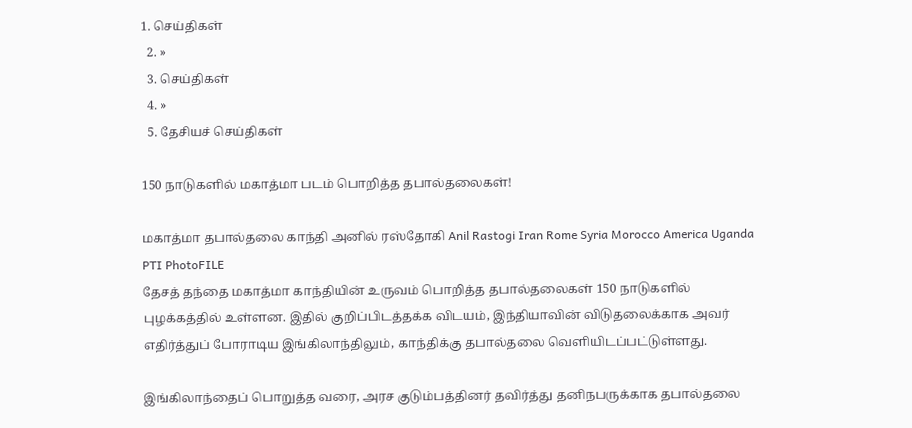1. செய்திகள்
  2. »
  3. செய்திகள்
  4. »
  5. தேசியச் செய்திகள்

150 நாடுகளில் மகாத்மா படம் பொறித்த தபால்தலைகள்!

மகாத்மா தபால்தலை காந்தி அனில் ரஸ்தோகி Anil Rastogi Iran Rome Syria Morocco America Uganda
PTI PhotoFILE
தேசத் தந்தை மகாத்மா காந்தியின் உருவம் பொறித்த தபால்தலைகள் 150 நாடுகளில் புழக்கத்தில் உள்ளன. இதில் குறிப்பிடத்தக்க விடயம், இந்தியாவின் விடுதலைக்காக அவர் எதிர்த்துப் போராடிய இங்கிலாந்திலும், காந்திக்கு தபால்தலை வெளியிடப்பட்டுள்ளது.

இங்கிலாந்தைப் பொறுத்த வரை, அரச குடும்பத்தினர் தவிர்த்து தனிநபருக்காக தபால்தலை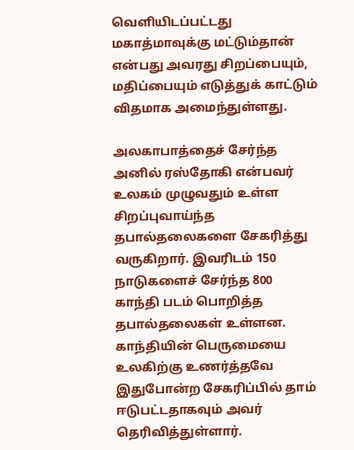வெளியிடப்பட்டது மகாத்மாவுக்கு மட்டும்தான் என்பது அவரது சிறப்பையும், மதிப்பையும் எடுத்துக் காட்டும் விதமாக அமைந்துள்ளது.

அலகாபாத்தைச் சேர்ந்த அனில் ரஸ்தோகி என்பவர் உலகம் முழுவதும் உள்ள சிறப்புவாய்ந்த தபால்தலைகளை சேகரித்து வருகிறார். இவரிடம் 150 நாடுகளைச் சேர்ந்த 800 காந்தி படம் பொறித்த தபால்தலைகள் உள்ளன. காந்தியின் பெருமையை உலகிற்கு உணர்த்தவே இதுபோன்ற சேகரிப்பில் தாம் ஈடுபட்டதாகவும் அவர் தெரிவித்துள்ளார்.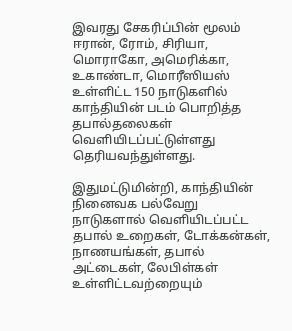இவரது சேகரிப்பின் மூலம் ஈரான், ரோம், சிரியா, மொராகோ, அமெரிக்கா, உகாண்டா, மொரீஸியஸ் உள்ளிட்ட 150 நாடுகளில் காந்தியின் படம் பொறித்த தபால்தலைகள் வெளியிடப்பட்டுள்ளது தெரியவந்துள்ளது.

இதுமட்டுமின்றி, காந்தியின் நினைவக பல்வேறு நாடுகளா‌ல் வெளியிடப்பட்ட தபால் உறைகள், டோக்கன்கள், நாணயங்கள், தபால் அட்டைகள், லேபிள்கள் உள்ளிட்டவற்றையும்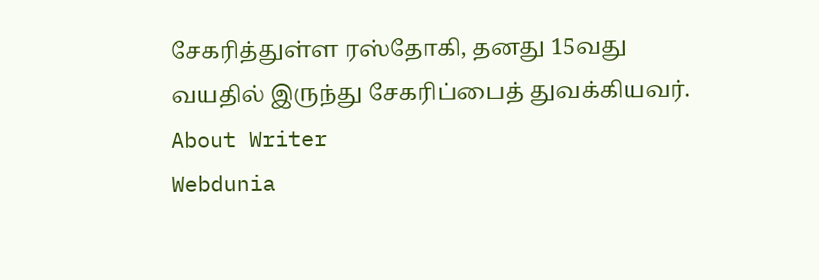சேகரித்துள்ள ரஸ்தோகி, தனது 15வது வயதில் இருந்து சேகரிப்பைத் துவக்கியவர்.
About Writer
Webdunia